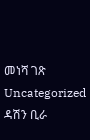መነሻ ገጽ Uncategorized ዳሽን ቢራ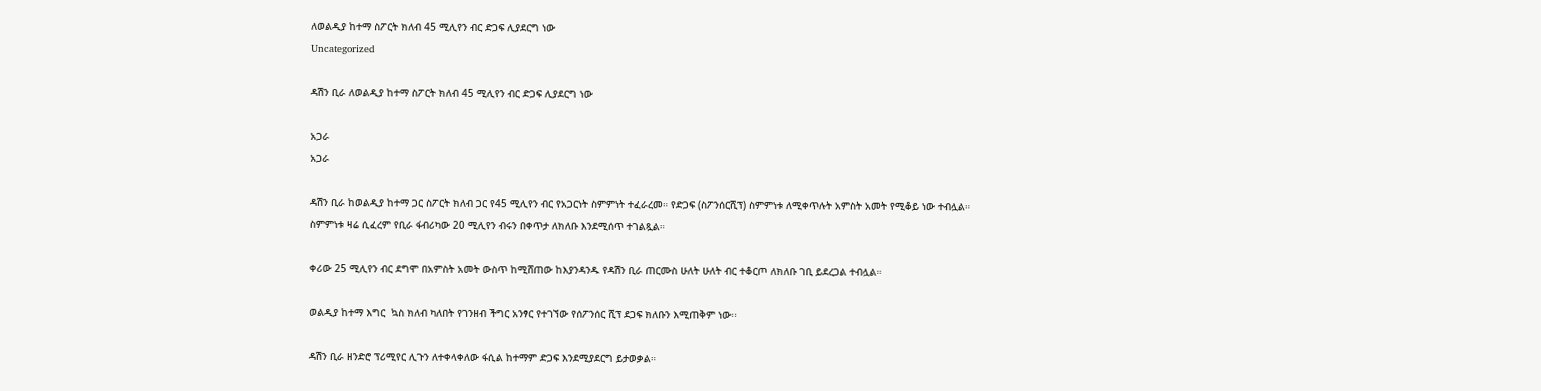ለወልዲያ ከተማ ስፖርት ክለብ 45 ሚሊየን ብር ድጋፍ ሊያደርግ ነው
Uncategorized

ዳሽን ቢራ ለወልዲያ ከተማ ስፖርት ክለብ 45 ሚሊየን ብር ድጋፍ ሊያደርግ ነው

አጋራ
አጋራ

ዳሽን ቢራ ከወልዲያ ከተማ ጋር ስፖርት ክለብ ጋር የ45 ሚሊየን ብር የአጋርነት ስምምነት ተፈራረመ። የድጋፍ (ስፖንሰርሺፕ) ስምምነቱ ለሚቀጥሉት አምስት አመት የሚቆይ ነው ተብሏል።
ስምምነቱ ዛሬ ሲፈረም የቢራ ፋብሪካው 20 ሚሊየን ብሩን በቀጥታ ለክለቡ እንደሚሰጥ ተገልጿል።

ቀሪው 25 ሚሊየን ብር ደግሞ በአምስት አመት ውስጥ ከሚሸጠው ከእያንዳንዱ የዳሽን ቢራ ጠርሙስ ሁለት ሁለት ብር ተቆርጦ ለክለቡ ገቢ ይደረጋል ተብሏል።

ወልዲያ ከተማ እግር  ኳስ ክለብ ካለበት የገንዘብ ችግር አንፃር የተገኘው የሰፖንሰር ሺፕ ደጋፍ ክለቡን እሚጠቅም ነው፡፡

ዳሽን ቢራ ዘንድሮ ፕሪሚየር ሊጉን ለተቀላቀለው ፋሲል ከተማም ድጋፍ እንደሚያደርግ ይታወቃል።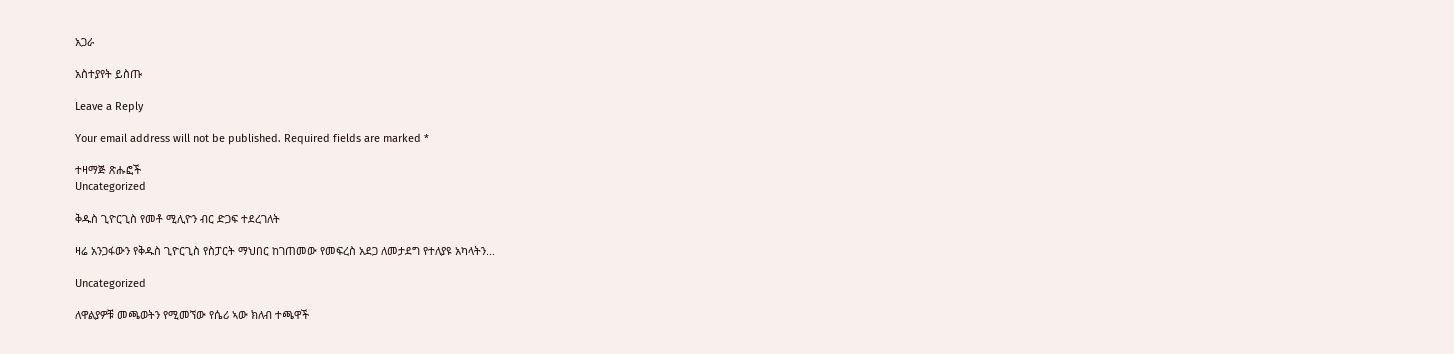አጋራ

አስተያየት ይስጡ

Leave a Reply

Your email address will not be published. Required fields are marked *

ተዛማጅ ጽሑፎች
Uncategorized

ቅዱስ ጊዮርጊስ የመቶ ሚሊዮን ብር ድጋፍ ተደረገለት

ዛሬ አንጋፋውን የቅዱስ ጊዮርጊስ የስፓርት ማህበር ከገጠመው የመፍረስ አደጋ ለመታደግ የተለያዩ አካላትን...

Uncategorized

ለዋልያዎቹ መጫወትን የሚመኘው የሴሪ ኣው ክለብ ተጫዋች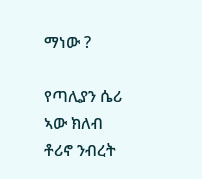ማነው ?

የጣሊያን ሴሪ ኣው ክለብ ቶሪኖ ንብረት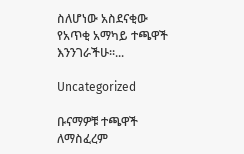ስለሆነው አስደናቂው የአጥቂ አማካይ ተጫዋች እንንገራችሁ።...

Uncategorized

ቡናማዎቹ ተጫዋች ለማስፈረም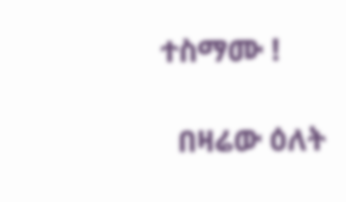ተስማሙ !

  በዛሬው ዕለት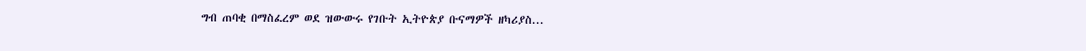ግብ ጠባቂ በማስፈረም ወደ ዝውውሩ የገቡት ኢትዮጵያ ቡናማዎች ዘካሪያስ...